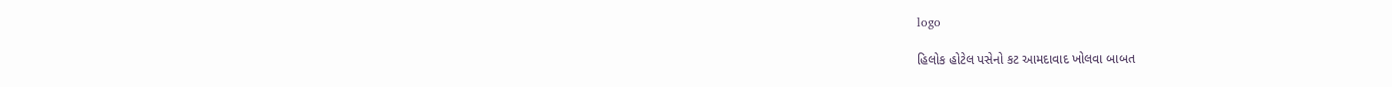logo

હિલોક હોટેલ પસેનો કટ આમદાવાદ ખોલવા બાબત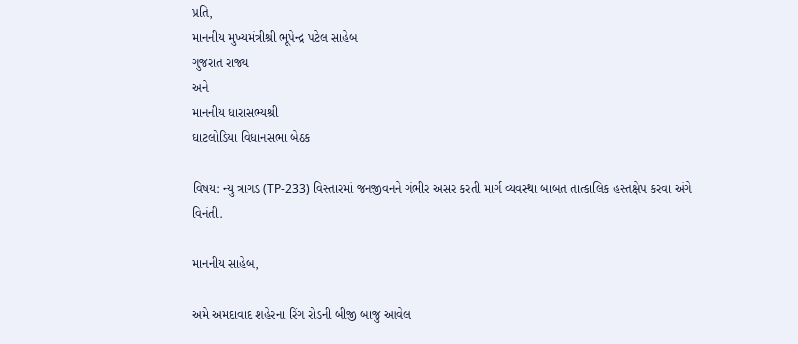પ્રતિ,
માનનીય મુખ્યમંત્રીશ્રી ભૂપેન્દ્ર પટેલ સાહેબ
ગુજરાત રાજ્ય
અને
માનનીય ધારાસભ્યશ્રી
ઘાટલોડિયા વિધાનસભા બેઠક

વિષય: ન્યુ ત્રાગડ (TP-233) વિસ્તારમાં જનજીવનને ગંભીર અસર કરતી માર્ગ વ્યવસ્થા બાબત તાત્કાલિક હસ્તક્ષેપ કરવા અંગે વિનંતી.

માનનીય સાહેબ,

અમે અમદાવાદ શહેરના રિંગ રોડની બીજી બાજુ આવેલ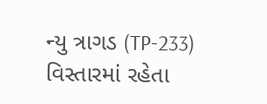ન્યુ ત્રાગડ (TP-233) વિસ્તારમાં રહેતા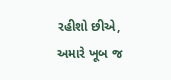રહીશો છીએ, અમારે ખૂબ જ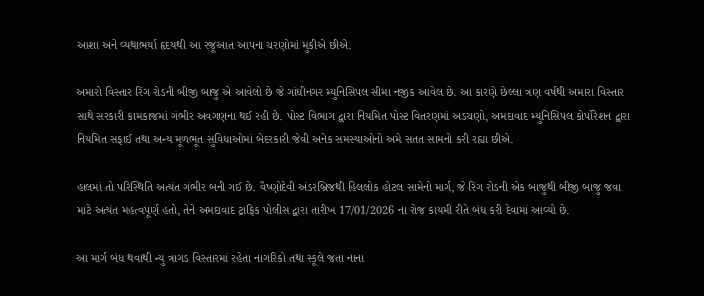આશા અને વ્યથાભર્યા હૃદયથી આ રજૂઆત આપના ચરણોમાં મુકીએ છીએ.

અમારો વિસ્તાર રિંગ રોડની બીજી બાજુ એ આવેલો છે જે ગાંધીનગર મ્યુનિસિપલ સીમા નજીક આવેલ છે. આ કારણે છેલ્લા ત્રણ વર્ષથી અમારા વિસ્તાર સાથે સરકારી કામકાજમાં ગંભીર અવગણના થઈ રહી છે. પોસ્ટ વિભાગ દ્વારા નિયમિત પોસ્ટ વિતરણમાં અડચણો, અમદાવાદ મ્યુનિસિપલ કોર્પોરેશન દ્વારા નિયમિત સફાઈ તથા અન્ય મૂળભૂત સુવિધાઓમાં બેદરકારી જેવી અનેક સમસ્યાઓનો અમે સતત સામનો કરી રહ્યા છીએ.

હાલમાં તો પરિસ્થિતિ અત્યંત ગંભીર બની ગઈ છે. વૈષ્ણોદેવી અંડરબ્રિજથી હિલલોક હોટલ સામેનો માર્ગ, જે રિંગ રોડની એક બાજુથી બીજી બાજુ જવા માટે અત્યંત મહત્વપૂર્ણ હતો, તેને અમદાવાદ ટ્રાફિક પોલીસ દ્વારા તારીખ 17/01/2026 ના રોજ કાયમી રીતે બંધ કરી દેવામાં આવ્યો છે.

આ માર્ગ બંધ થવાથી ન્યુ ત્રાગડ વિસ્તારમાં રહેતા નાગરિકો તથા સ્કૂલે જતા નાના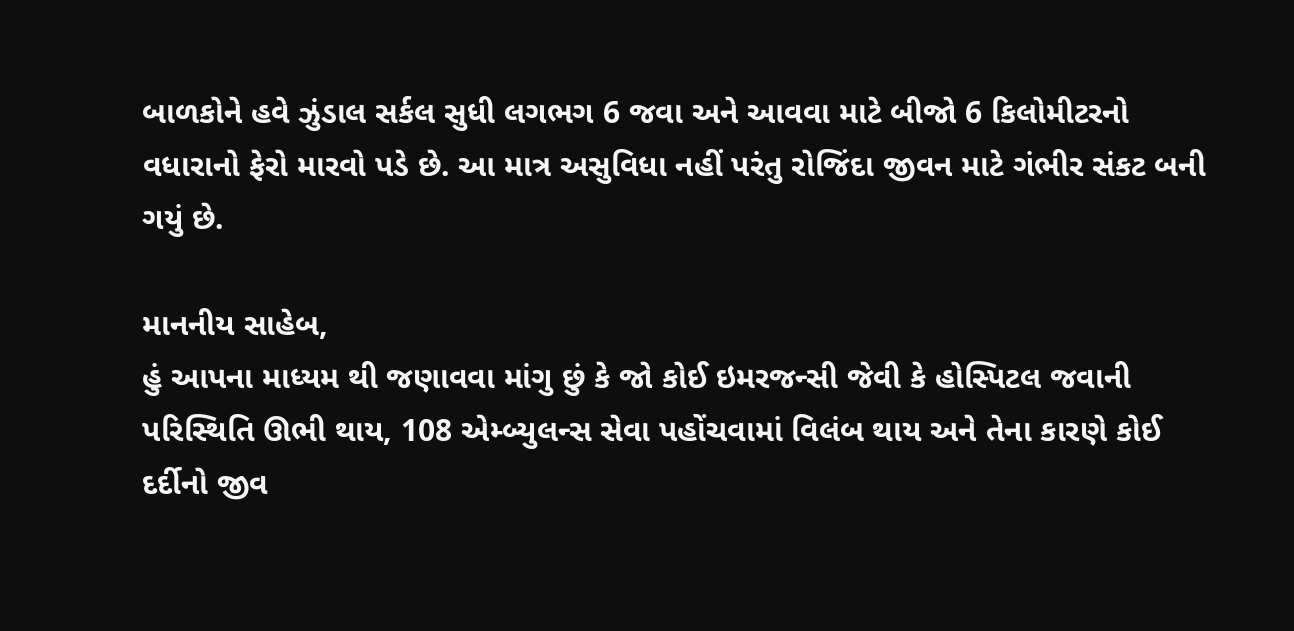બાળકોને હવે ઝુંડાલ સર્કલ સુધી લગભગ 6 જવા અને આવવા માટે બીજો 6 કિલોમીટરનો વધારાનો ફેરો મારવો પડે છે. આ માત્ર અસુવિધા નહીં પરંતુ રોજિંદા જીવન માટે ગંભીર સંકટ બની ગયું છે.

માનનીય સાહેબ,
હું આપના માધ્યમ થી જણાવવા માંગુ છું કે જો કોઈ ઇમરજન્સી જેવી કે હોસ્પિટલ જવાની પરિસ્થિતિ ઊભી થાય, 108 એમ્બ્યુલન્સ સેવા પહોંચવામાં વિલંબ થાય અને તેના કારણે કોઈ દર્દીનો જીવ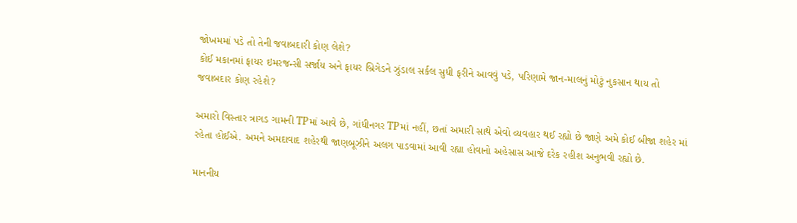જોખમમાં પડે તો તેની જવાબદારી કોણ લેશે?
કોઈ મકાનમાં ફાયર ઇમરજન્સી સર્જાય અને ફાયર બ્રિગેડને ઝુંડાલ સર્કલ સુધી ફરીને આવવું પડે, પરિણામે જાન-માલનું મોટું નુકસાન થાય તો જવાબદાર કોણ રહેશે?

અમારો વિસ્તાર ત્રાગડ ગામની TPમાં આવે છે, ગાંધીનગર TPમાં નહીં, છતાં અમારી સાથે એવો વ્યવહાર થઈ રહ્યો છે જાણે અમે કોઈ બીજા શહેર માં રહેતા હોઈએ. અમને અમદાવાદ શહેરથી જાણબૂઝીને અલગ પાડવામાં આવી રહ્યા હોવાનો અહેસાસ આજે દરેક રહીશ અનુભવી રહ્યો છે.

માનનીય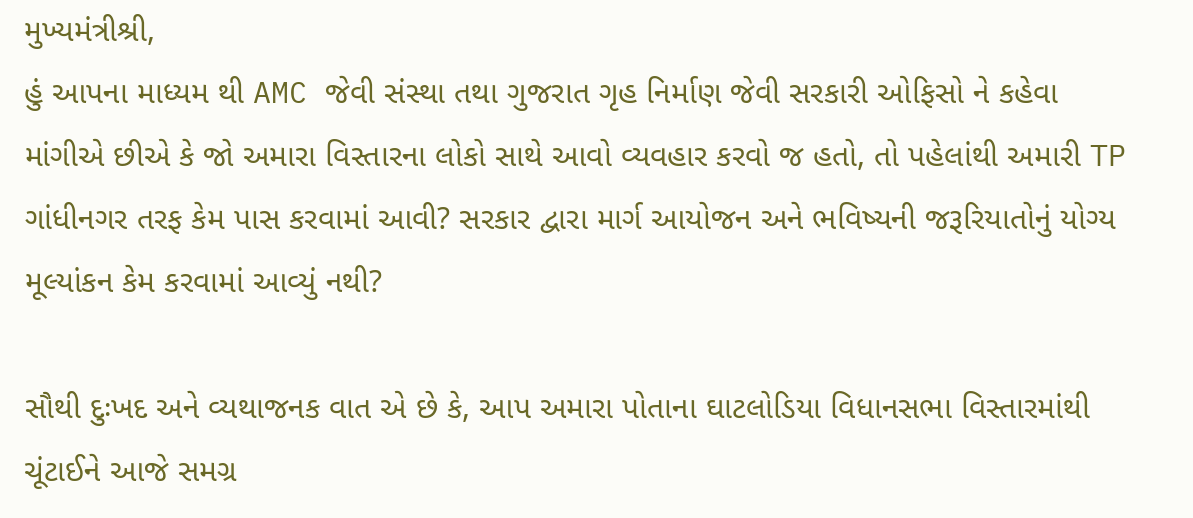મુખ્યમંત્રીશ્રી,
હું આપના માધ્યમ થી AMC જેવી સંસ્થા તથા ગુજરાત ગૃહ નિર્માણ જેવી સરકારી ઓફિસો ને કહેવા માંગીએ છીએ કે જો અમારા વિસ્તારના લોકો સાથે આવો વ્યવહાર કરવો જ હતો, તો પહેલાંથી અમારી TP ગાંધીનગર તરફ કેમ પાસ કરવામાં આવી? સરકાર દ્વારા માર્ગ આયોજન અને ભવિષ્યની જરૂરિયાતોનું યોગ્ય મૂલ્યાંકન કેમ કરવામાં આવ્યું નથી?

સૌથી દુઃખદ અને વ્યથાજનક વાત એ છે કે, આપ અમારા પોતાના ઘાટલોડિયા વિધાનસભા વિસ્તારમાંથી ચૂંટાઈને આજે સમગ્ર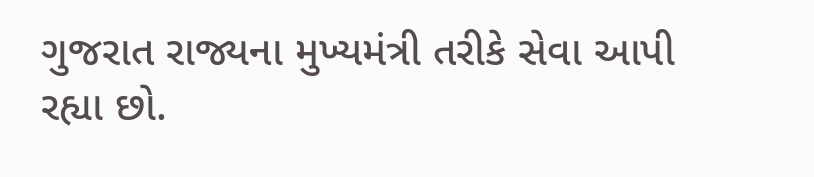ગુજરાત રાજ્યના મુખ્યમંત્રી તરીકે સેવા આપી રહ્યા છો.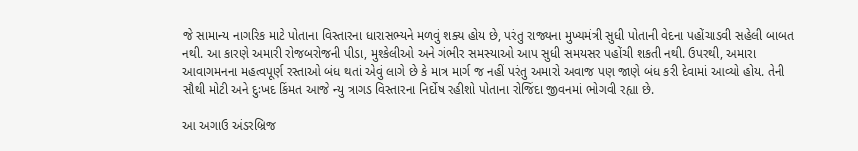જે સામાન્ય નાગરિક માટે પોતાના વિસ્તારના ધારાસભ્યને મળવું શક્ય હોય છે, પરંતુ રાજ્યના મુખ્યમંત્રી સુધી પોતાની વેદના પહોંચાડવી સહેલી બાબત નથી. આ કારણે અમારી રોજબરોજની પીડા, મુશ્કેલીઓ અને ગંભીર સમસ્યાઓ આપ સુધી સમયસર પહોંચી શકતી નથી. ઉપરથી, અમારા આવાગમનના મહત્વપૂર્ણ રસ્તાઓ બંધ થતાં એવું લાગે છે કે માત્ર માર્ગ જ નહીં પરંતુ અમારો અવાજ પણ જાણે બંધ કરી દેવામાં આવ્યો હોય. તેની સૌથી મોટી અને દુઃખદ કિંમત આજે ન્યુ ત્રાગડ વિસ્તારના નિર્દોષ રહીશો પોતાના રોજિંદા જીવનમાં ભોગવી રહ્યા છે.

આ અગાઉ અંડરબ્રિજ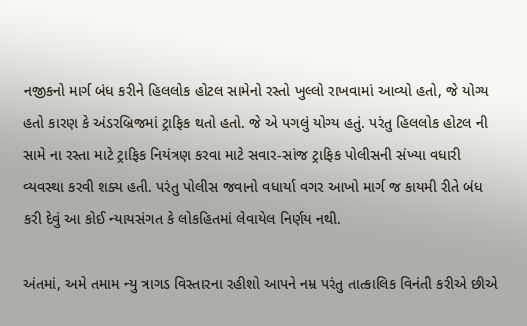નજીકનો માર્ગ બંધ કરીને હિલલોક હોટલ સામેનો રસ્તો ખુલ્લો રાખવામાં આવ્યો હતો, જે યોગ્ય હતો કારણ કે અંડરબ્રિજમાં ટ્રાફિક થતો હતો. જે એ પગલું યોગ્ય હતું. પરંતુ હિલલોક હોટલ ની સામે ના રસ્તા માટે ટ્રાફિક નિયંત્રણ કરવા માટે સવાર-સાંજ ટ્રાફિક પોલીસની સંખ્યા વધારી વ્યવસ્થા કરવી શક્ય હતી. પરંતુ પોલીસ જવાનો વધાર્યા વગર આખો માર્ગ જ કાયમી રીતે બંધ કરી દેવું આ કોઈ ન્યાયસંગત કે લોકહિતમાં લેવાયેલ નિર્ણય નથી.

અંતમાં, અમે તમામ ન્યુ ત્રાગડ વિસ્તારના રહીશો આપને નમ્ર પરંતુ તાત્કાલિક વિનંતી કરીએ છીએ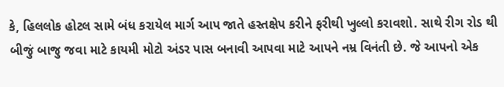કે, હિલલોક હોટલ સામે બંધ કરાયેલ માર્ગ આપ જાતે હસ્તક્ષેપ કરીને ફરીથી ખુલ્લો કરાવશો. સાથે રીગ રોડ થી બીજું બાજુ જવા માટે કાયમી મોટો અંડર પાસ બનાવી આપવા માટે આપને નમ્ર વિનંતી છે. જે આપનો એક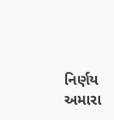નિર્ણય અમારા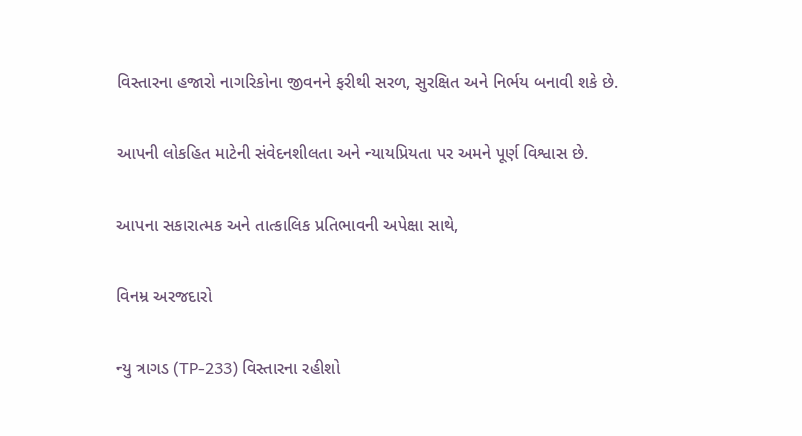વિસ્તારના હજારો નાગરિકોના જીવનને ફરીથી સરળ, સુરક્ષિત અને નિર્ભય બનાવી શકે છે.

આપની લોકહિત માટેની સંવેદનશીલતા અને ન્યાયપ્રિયતા પર અમને પૂર્ણ વિશ્વાસ છે.

આપના સકારાત્મક અને તાત્કાલિક પ્રતિભાવની અપેક્ષા સાથે,

વિનમ્ર અરજદારો

ન્યુ ત્રાગડ (TP-233) વિસ્તારના રહીશો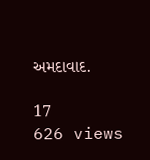અમદાવાદ.

17
626 views